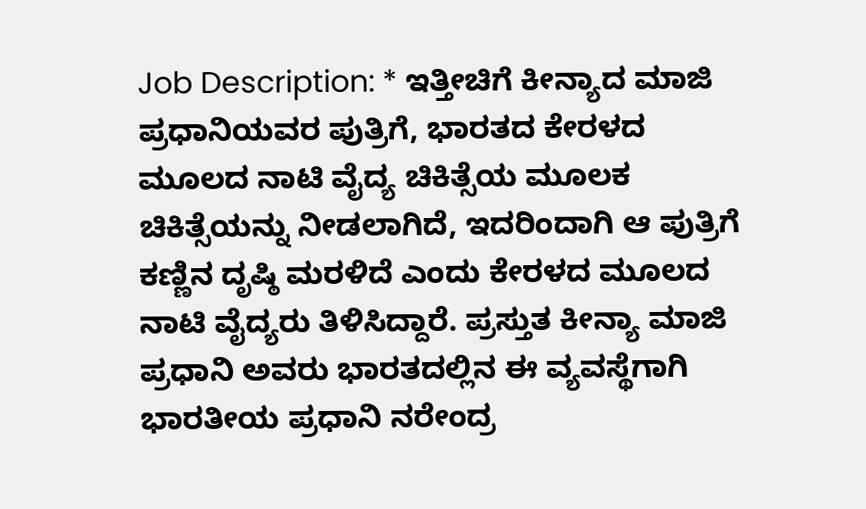Job Description: * ಇತ್ತೀಚಿಗೆ ಕೀನ್ಯಾದ ಮಾಜಿ ಪ್ರಧಾನಿಯವರ ಪುತ್ರಿಗೆ, ಭಾರತದ ಕೇರಳದ ಮೂಲದ ನಾಟಿ ವೈದ್ಯ ಚಿಕಿತ್ಸೆಯ ಮೂಲಕ ಚಿಕಿತ್ಸೆಯನ್ನು ನೀಡಲಾಗಿದೆ, ಇದರಿಂದಾಗಿ ಆ ಪುತ್ರಿಗೆ ಕಣ್ಣಿನ ದೃಷ್ಠಿ ಮರಳಿದೆ ಎಂದು ಕೇರಳದ ಮೂಲದ ನಾಟಿ ವೈದ್ಯರು ತಿಳಿಸಿದ್ದಾರೆ. ಪ್ರಸ್ತುತ ಕೀನ್ಯಾ ಮಾಜಿ ಪ್ರಧಾನಿ ಅವರು ಭಾರತದಲ್ಲಿನ ಈ ವ್ಯವಸ್ಥೆಗಾಗಿ ಭಾರತೀಯ ಪ್ರಧಾನಿ ನರೇಂದ್ರ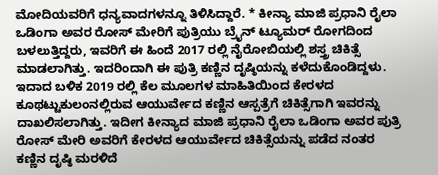ಮೋದಿಯವರಿಗೆ ಧನ್ಯವಾದಗಳನ್ನೂ ತಿಳಿಸಿದ್ದಾರೆ. * ಕೀನ್ಯಾ ಮಾಜಿ ಪ್ರಧಾನಿ ರೈಲಾ ಒಡಿಂಗಾ ಅವರ ರೋಸ್ ಮೇರಿಗೆ ಪುತ್ರಿಯು ಬ್ರೈನ್ ಟ್ಯೂಮರ್ ರೋಗದಿಂದ ಬಳಲುತ್ತಿದ್ದರು, ಇವರಿಗೆ ಈ ಹಿಂದೆ 2017 ರಲ್ಲಿ ನೈರೋಬಿಯಲ್ಲಿ ಶಸ್ತ್ರ ಚಿಕಿತ್ಸೆ ಮಾಡಲಾಗಿತ್ತು. ಇದರಿಂದಾಗಿ ಈ ಪುತ್ರಿ ಕಣ್ಣಿನ ದೃಷ್ಠಿಯನ್ನು ಕಳೆದುಕೊಂಡಿದ್ದಳು. ಇದಾದ ಬಳಿಕ 2019 ರಲ್ಲಿ ಕೆಲ ಮೂಲಗಳ ಮಾಹಿತಿಯಿಂದ ಕೇರಳದ ಕೂಥಟ್ಟುಕುಲಂನಲ್ಲಿರುವ ಆಯುರ್ವೇದ ಕಣ್ಣಿನ ಆಸ್ಪತ್ರೆಗೆ ಚಿಕಿತ್ಸೆಗಾಗಿ ಇವರನ್ನು ದಾಖಲಿಸಲಾಗಿತ್ತು. ಇದೀಗ ಕೀನ್ಯಾದ ಮಾಜಿ ಪ್ರಧಾನಿ ರೈಲಾ ಒಡಿಂಗಾ ಅವರ ಪುತ್ರಿ ರೋಸ್ ಮೇರಿ ಅವರಿಗೆ ಕೇರಳದ ಆಯುರ್ವೇದ ಚಿಕಿತ್ಸೆಯನ್ನು ಪಡೆದ ನಂತರ ಕಣ್ಣಿನ ದೃಷ್ಠಿ ಮರಳಿದೆ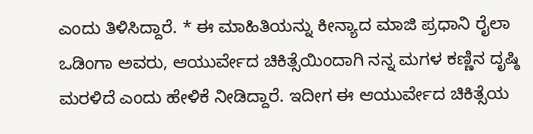ಎಂದು ತಿಳಿಸಿದ್ದಾರೆ. * ಈ ಮಾಹಿತಿಯನ್ನು ಕೀನ್ಯಾದ ಮಾಜಿ ಪ್ರಧಾನಿ ರೈಲಾ ಒಡಿಂಗಾ ಅವರು, ಆಯುರ್ವೇದ ಚಿಕಿತ್ಸೆಯಿಂದಾಗಿ ನನ್ನ ಮಗಳ ಕಣ್ಣಿನ ದೃಷ್ಠಿ ಮರಳಿದೆ ಎಂದು ಹೇಳಿಕೆ ನೀಡಿದ್ದಾರೆ. ಇದೀಗ ಈ ಆಯುರ್ವೇದ ಚಿಕಿತ್ಸೆಯ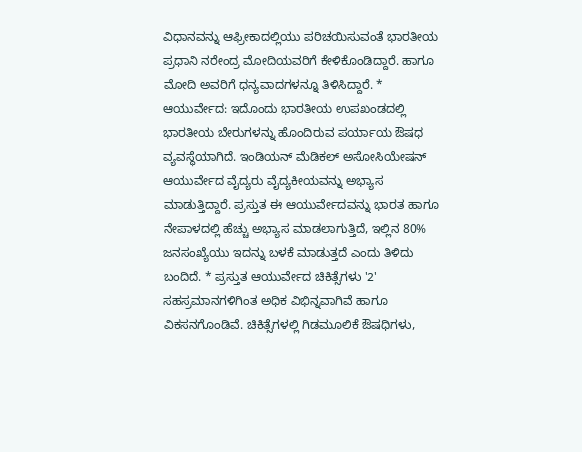ವಿಧಾನವನ್ನು ಆಫ್ರೀಕಾದಲ್ಲಿಯು ಪರಿಚಯಿಸುವಂತೆ ಭಾರತೀಯ ಪ್ರಧಾನಿ ನರೇಂದ್ರ ಮೋದಿಯವರಿಗೆ ಕೇಳಿಕೊಂಡಿದ್ದಾರೆ. ಹಾಗೂ ಮೋದಿ ಅವರಿಗೆ ಧನ್ಯವಾದಗಳನ್ನೂ ತಿಳಿಸಿದ್ದಾರೆ. * ಆಯುರ್ವೇದ: ಇದೊಂದು ಭಾರತೀಯ ಉಪಖಂಡದಲ್ಲಿ ಭಾರತೀಯ ಬೇರುಗಳನ್ನು ಹೊಂದಿರುವ ಪರ್ಯಾಯ ಔಷಧ ವ್ಯವಸ್ಥೆಯಾಗಿದೆ. ಇಂಡಿಯನ್ ಮೆಡಿಕಲ್ ಅಸೋಸಿಯೇಷನ್ ಆಯುರ್ವೇದ ವೈದ್ಯರು ವೈದ್ಯಕೀಯವನ್ನು ಅಭ್ಯಾಸ ಮಾಡುತ್ತಿದ್ದಾರೆ. ಪ್ರಸ್ತುತ ಈ ಆಯುರ್ವೇದವನ್ನು ಭಾರತ ಹಾಗೂ ನೇಪಾಳದಲ್ಲಿ ಹೆಚ್ಚು ಅಭ್ಯಾಸ ಮಾಡಲಾಗುತ್ತಿದೆ, ಇಲ್ಲಿನ 80% ಜನಸಂಖ್ಯೆಯು ಇದನ್ನು ಬಳಕೆ ಮಾಡುತ್ತದೆ ಎಂದು ತಿಳಿದು ಬಂದಿದೆ. * ಪ್ರಸ್ತುತ ಆಯುರ್ವೇದ ಚಿಕಿತ್ಸೆಗಳು '2' ಸಹಸ್ರಮಾನಗಳಿಗಿಂತ ಅಧಿಕ ವಿಭಿನ್ನವಾಗಿವೆ ಹಾಗೂ ವಿಕಸನಗೊಂಡಿವೆ. ಚಿಕಿತ್ಸೆಗಳಲ್ಲಿ ಗಿಡಮೂಲಿಕೆ ಔಷಧಿಗಳು,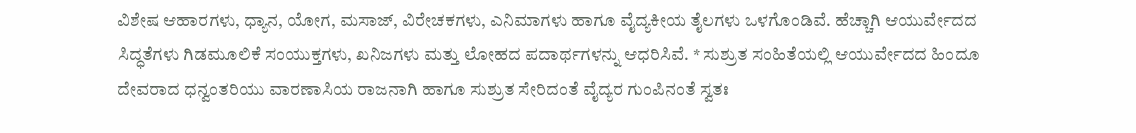ವಿಶೇಷ ಆಹಾರಗಳು, ಧ್ಯಾನ, ಯೋಗ, ಮಸಾಜ್, ವಿರೇಚಕಗಳು, ಎನಿಮಾಗಳು ಹಾಗೂ ವೈದ್ಯಕೀಯ ತೈಲಗಳು ಒಳಗೊಂಡಿವೆ. ಹೆಚ್ಚಾಗಿ ಆಯುರ್ವೇದದ ಸಿದ್ಧತೆಗಳು ಗಿಡಮೂಲಿಕೆ ಸಂಯುಕ್ತಗಳು, ಖನಿಜಗಳು ಮತ್ತು ಲೋಹದ ಪದಾರ್ಥಗಳನ್ನು ಆಧರಿಸಿವೆ. * ಸುಶ್ರುತ ಸಂಹಿತೆಯಲ್ಲಿ ಆಯುರ್ವೇದದ ಹಿಂದೂ ದೇವರಾದ ಧನ್ವಂತರಿಯು ವಾರಣಾಸಿಯ ರಾಜನಾಗಿ ಹಾಗೂ ಸುಶ್ರುತ ಸೇರಿದಂತೆ ವೈದ್ಯರ ಗುಂಪಿನಂತೆ ಸ್ವತಃ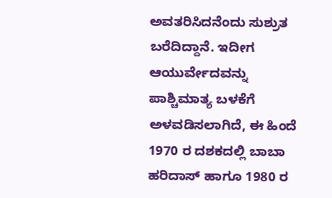ಅವತರಿಸಿದನೆಂದು ಸುಶ್ರುತ ಬರೆದಿದ್ದಾನೆ. ಇದೀಗ ಆಯುರ್ವೇದವನ್ನು ಪಾಶ್ಚಿಮಾತ್ಯ ಬಳಕೆಗೆ ಅಳವಡಿಸಲಾಗಿದೆ, ಈ ಹಿಂದೆ 1970 ರ ದಶಕದಲ್ಲಿ ಬಾಬಾ ಹರಿದಾಸ್ ಹಾಗೂ 1980 ರ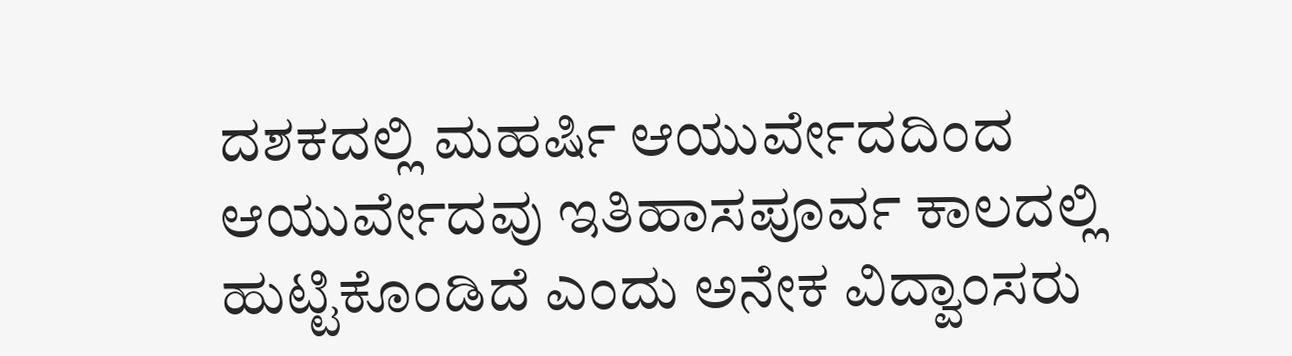ದಶಕದಲ್ಲಿ ಮಹರ್ಷಿ ಆಯುರ್ವೇದದಿಂದ ಆಯುರ್ವೇದವು ಇತಿಹಾಸಪೂರ್ವ ಕಾಲದಲ್ಲಿ ಹುಟ್ಟಿಕೊಂಡಿದೆ ಎಂದು ಅನೇಕ ವಿದ್ವಾಂಸರು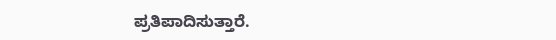ಪ್ರತಿಪಾದಿಸುತ್ತಾರೆ.